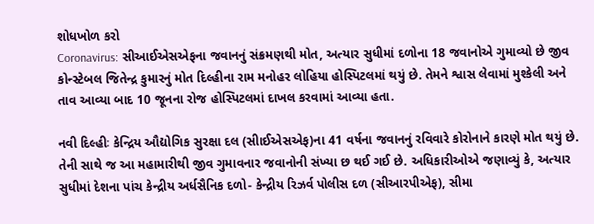શોધખોળ કરો
Coronavirus: સીઆઈએસએફના જવાનનું સંક્રમણથી મોત, અત્યાર સુધીમાં દળોના 18 જવાનોએ ગુમાવ્યો છે જીવ
કોન્સ્ટેબલ જિતેન્દ્ર કુમારનું મોત દિલ્હીના રામ મનોહર લોહિયા હોસ્પિટલમાં થયું છે. તેમને શ્વાસ લેવામાં મુશ્કેલી અને તાવ આવ્યા બાદ 10 જૂનના રોજ હોસ્પિટલમાં દાખલ કરવામાં આવ્યા હતા.

નવી દિલ્હીઃ કેન્દ્રિય ઔદ્યોગિક સુરક્ષા દલ (સીાઈએસએફ)ના 41 વર્ષના જવાનનું રવિવારે કોરોનાને કારણે મોત થયું છે. તેની સાથે જ આ મહામારીથી જીવ ગુમાવનાર જવાનોની સંખ્યા છ થઈ ગઈ છે. અધિકારીઓએ જણાવ્યું કે, અત્યાર સુધીમાં દેશના પાંચ કેન્દ્રીય અર્ધસૈનિક દળો- કેન્દ્રીય રિઝર્વ પોલીસ દળ (સીઆરપીએફ), સીમા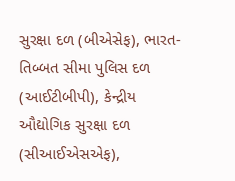સુરક્ષા દળ (બીએસેફ), ભારત-તિબ્બત સીમા પુલિસ દળ (આઈટીબીપી), કેન્દ્રીય ઔદ્યોગિક સુરક્ષા દળ (સીઆઈએસએફ),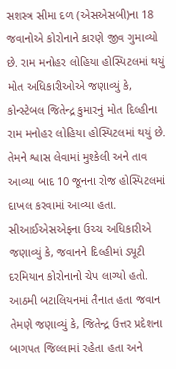સશસ્ત્ર સીમા દળ (એસએસબી)ના 18 જવાનોએ કોરોનાને કારણે જીવ ગુમાવ્યો છે. રામ મનોહર લોહિયા હોસ્પિટલમાં થયું મોત અધિકારીઓએ જણાવ્યું કે, કોન્સ્ટેબલ જિતેન્દ્ર કુમારનું મોત દિલ્હીના રામ મનોહર લોહિયા હોસ્પિટલમાં થયું છે. તેમને શ્વાસ લેવામાં મુશ્કેલી અને તાવ આવ્યા બાદ 10 જૂનના રોજ હોસ્પિટલમાં દાખલ કરવામાં આવ્યા હતા. સીઆઈએસએફના ઉચ્ચ અધિકારીએ જણાવ્યું કે, જવાનને દિલ્હીમાં ડ્યૂટી દરમિયાન કોરોનાનો ચેપ લાગ્યો હતો. આઠમી બટાલિયનમાં તૈનાત હતા જવાન તેમણે જણાવ્યું કે, જિતેન્દ્ર ઉત્તર પ્રદેશના બાગપત જિલ્લામાં રહેતા હતા અને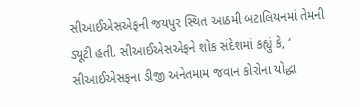સીઆઈએસએફની જયપુર સ્થિત આઠમી બટાલિયનમાં તેમની ડ્યૂટી હતી. સીઆઈએસએફને શોક સંદેશમાં કહ્યું કે, ‘ સીઆઈએસફના ડીજી અનેતમામ જવાન કોરોના યોદ્ધા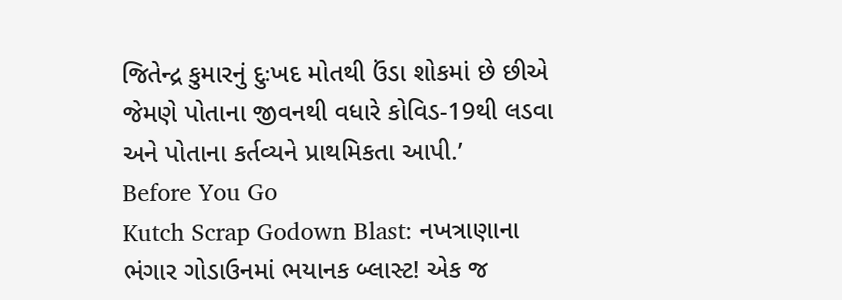જિતેન્દ્ર કુમારનું દુઃખદ મોતથી ઉંડા શોકમાં છે છીએ જેમણે પોતાના જીવનથી વધારે કોવિડ-19થી લડવા અને પોતાના કર્તવ્યને પ્રાથમિકતા આપી.’
Before You Go
Kutch Scrap Godown Blast: નખત્રાણાના ભંગાર ગોડાઉનમાં ભયાનક બ્લાસ્ટ! એક જ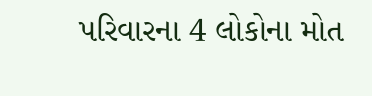પરિવારના 4 લોકોના મોત